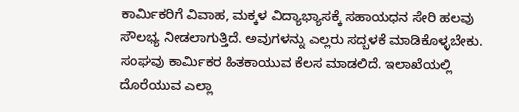ಕಾರ್ಮಿಕರಿಗೆ ವಿವಾಹ, ಮಕ್ಕಳ ವಿದ್ಯಾಭ್ಯಾಸಕ್ಕೆ ಸಹಾಯಧನ ಸೇರಿ ಹಲವು ಸೌಲಭ್ಯ ನೀಡಲಾಗುತ್ತಿದೆ. ಅವುಗಳನ್ನು ಎಲ್ಲರು ಸದ್ಬಳಕೆ ಮಾಡಿಕೊಳ್ಳಬೇಕು. ಸಂಘವು ಕಾರ್ಮಿಕರ ಹಿತಕಾಯುವ ಕೆಲಸ ಮಾಡಲಿದೆ. ಇಲಾಖೆಯಲ್ಲಿ ದೊರೆಯುವ ಎಲ್ಲಾ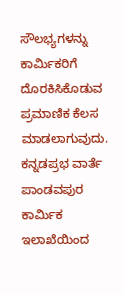ಸೌಲಭ್ಯಗಳನ್ನು ಕಾರ್ಮಿಕರಿಗೆ ದೊರಕಿಸಿಕೊಡುವ ಪ್ರಮಾಣಿಕ ಕೆಲಸ ಮಾಡಲಾಗುವುದು.
ಕನ್ನಡಪ್ರಭ ವಾರ್ತೆ ಪಾಂಡವಪುರ
ಕಾರ್ಮಿಕ ಇಲಾಖೆಯಿಂದ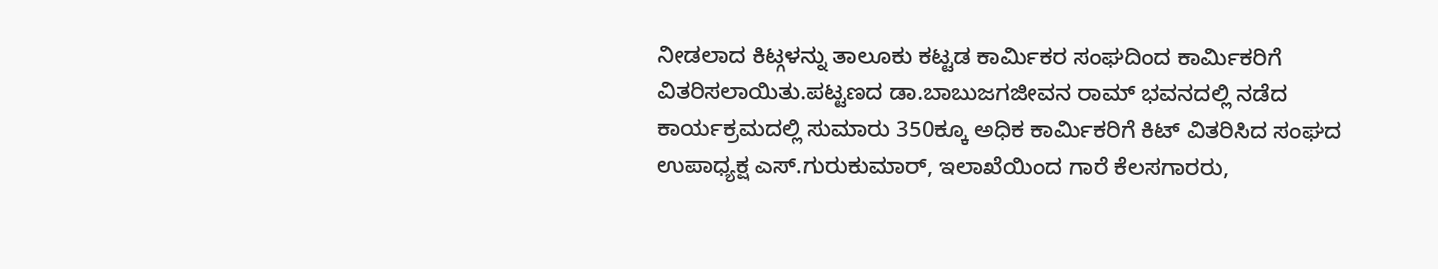ನೀಡಲಾದ ಕಿಟ್ಗಳನ್ನು ತಾಲೂಕು ಕಟ್ಟಡ ಕಾರ್ಮಿಕರ ಸಂಘದಿಂದ ಕಾರ್ಮಿಕರಿಗೆ ವಿತರಿಸಲಾಯಿತು.ಪಟ್ಟಣದ ಡಾ.ಬಾಬುಜಗಜೀವನ ರಾಮ್ ಭವನದಲ್ಲಿ ನಡೆದ ಕಾರ್ಯಕ್ರಮದಲ್ಲಿ ಸುಮಾರು 350ಕ್ಕೂ ಅಧಿಕ ಕಾರ್ಮಿಕರಿಗೆ ಕಿಟ್ ವಿತರಿಸಿದ ಸಂಘದ ಉಪಾಧ್ಯಕ್ಷ ಎಸ್.ಗುರುಕುಮಾರ್, ಇಲಾಖೆಯಿಂದ ಗಾರೆ ಕೆಲಸಗಾರರು,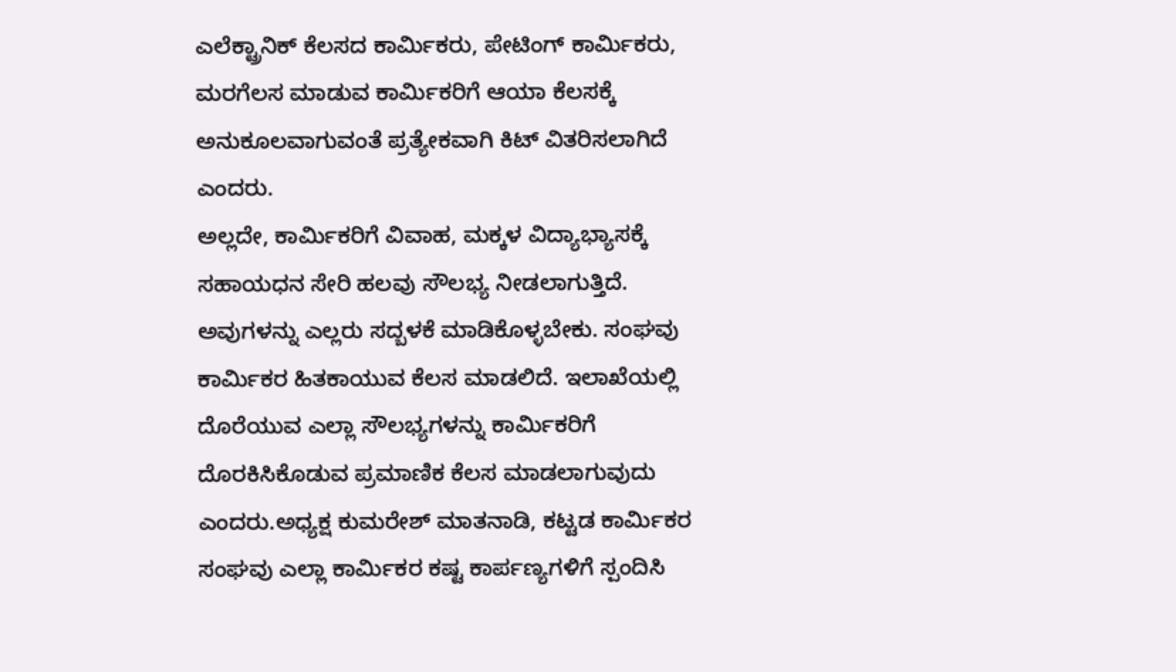ಎಲೆಕ್ಟ್ರಾನಿಕ್ ಕೆಲಸದ ಕಾರ್ಮಿಕರು, ಪೇಟಿಂಗ್ ಕಾರ್ಮಿಕರು, ಮರಗೆಲಸ ಮಾಡುವ ಕಾರ್ಮಿಕರಿಗೆ ಆಯಾ ಕೆಲಸಕ್ಕೆ ಅನುಕೂಲವಾಗುವಂತೆ ಪ್ರತ್ಯೇಕವಾಗಿ ಕಿಟ್ ವಿತರಿಸಲಾಗಿದೆ ಎಂದರು.
ಅಲ್ಲದೇ, ಕಾರ್ಮಿಕರಿಗೆ ವಿವಾಹ, ಮಕ್ಕಳ ವಿದ್ಯಾಭ್ಯಾಸಕ್ಕೆ ಸಹಾಯಧನ ಸೇರಿ ಹಲವು ಸೌಲಭ್ಯ ನೀಡಲಾಗುತ್ತಿದೆ. ಅವುಗಳನ್ನು ಎಲ್ಲರು ಸದ್ಬಳಕೆ ಮಾಡಿಕೊಳ್ಳಬೇಕು. ಸಂಘವು ಕಾರ್ಮಿಕರ ಹಿತಕಾಯುವ ಕೆಲಸ ಮಾಡಲಿದೆ. ಇಲಾಖೆಯಲ್ಲಿ ದೊರೆಯುವ ಎಲ್ಲಾ ಸೌಲಭ್ಯಗಳನ್ನು ಕಾರ್ಮಿಕರಿಗೆ ದೊರಕಿಸಿಕೊಡುವ ಪ್ರಮಾಣಿಕ ಕೆಲಸ ಮಾಡಲಾಗುವುದು ಎಂದರು.ಅಧ್ಯಕ್ಷ ಕುಮರೇಶ್ ಮಾತನಾಡಿ, ಕಟ್ಟಡ ಕಾರ್ಮಿಕರ ಸಂಘವು ಎಲ್ಲಾ ಕಾರ್ಮಿಕರ ಕಷ್ಟ ಕಾರ್ಪಣ್ಯಗಳಿಗೆ ಸ್ಪಂದಿಸಿ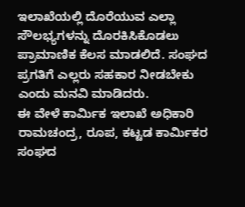ಇಲಾಖೆಯಲ್ಲಿ ದೊರೆಯುವ ಎಲ್ಲಾ ಸೌಲಭ್ಯಗಳನ್ನು ದೊರಕಿಸಿಕೊಡಲು ಪ್ರಾಮಾಣಿಕ ಕೆಲಸ ಮಾಡಲಿದೆ. ಸಂಘದ ಪ್ರಗತಿಗೆ ಎಲ್ಲರು ಸಹಕಾರ ನೀಡಬೇಕು ಎಂದು ಮನವಿ ಮಾಡಿದರು.
ಈ ವೇಳೆ ಕಾರ್ಮಿಕ ಇಲಾಖೆ ಅಧಿಕಾರಿ ರಾಮಚಂದ್ರ, ರೂಪ, ಕಟ್ಟಡ ಕಾರ್ಮಿಕರ ಸಂಘದ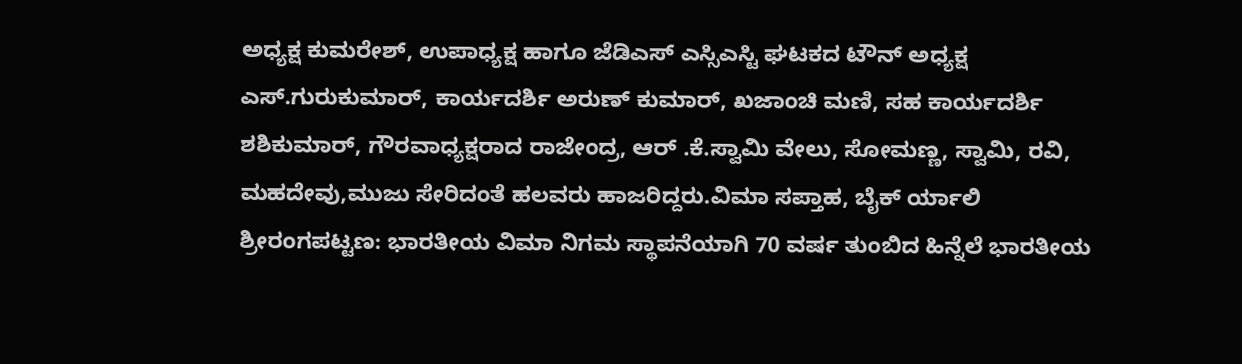ಅಧ್ಯಕ್ಷ ಕುಮರೇಶ್, ಉಪಾಧ್ಯಕ್ಷ ಹಾಗೂ ಜೆಡಿಎಸ್ ಎಸ್ಸಿಎಸ್ಟಿ ಘಟಕದ ಟೌನ್ ಅಧ್ಯಕ್ಷ ಎಸ್.ಗುರುಕುಮಾರ್, ಕಾರ್ಯದರ್ಶಿ ಅರುಣ್ ಕುಮಾರ್, ಖಜಾಂಚಿ ಮಣಿ, ಸಹ ಕಾರ್ಯದರ್ಶಿ ಶಶಿಕುಮಾರ್, ಗೌರವಾಧ್ಯಕ್ಷರಾದ ರಾಜೇಂದ್ರ, ಆರ್ .ಕೆ.ಸ್ವಾಮಿ ವೇಲು, ಸೋಮಣ್ಣ, ಸ್ವಾಮಿ, ರವಿ, ಮಹದೇವು,ಮುಜು ಸೇರಿದಂತೆ ಹಲವರು ಹಾಜರಿದ್ದರು.ವಿಮಾ ಸಪ್ತಾಹ, ಬೈಕ್ ರ್ಯಾಲಿ
ಶ್ರೀರಂಗಪಟ್ಟಣ: ಭಾರತೀಯ ವಿಮಾ ನಿಗಮ ಸ್ಥಾಪನೆಯಾಗಿ 70 ವರ್ಷ ತುಂಬಿದ ಹಿನ್ನೆಲೆ ಭಾರತೀಯ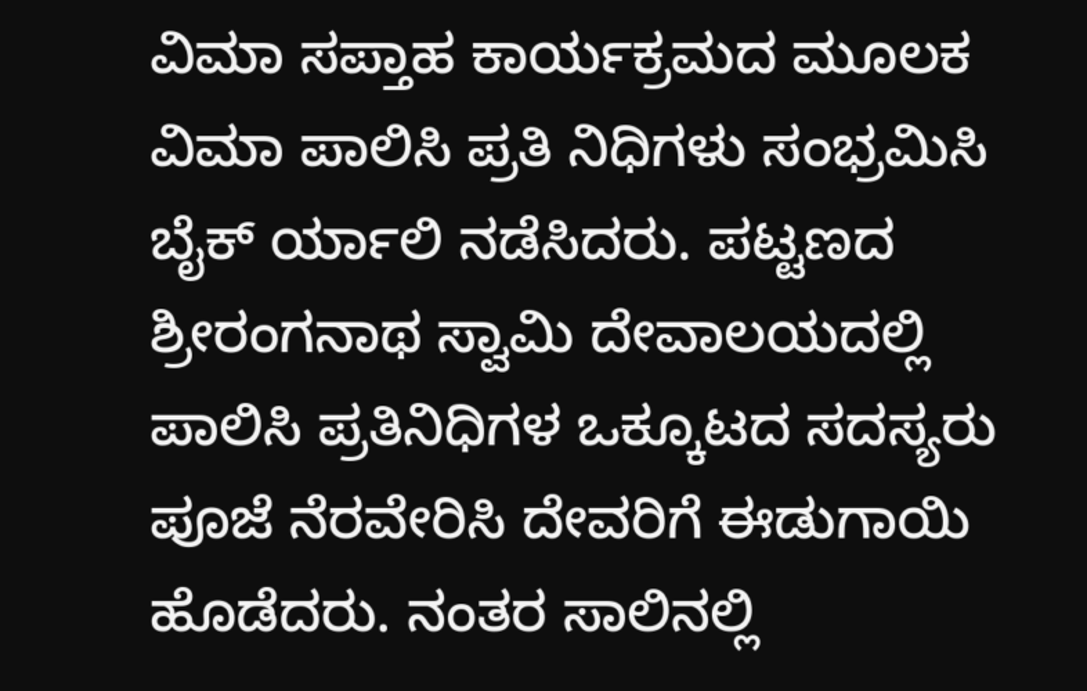ವಿಮಾ ಸಪ್ತಾಹ ಕಾರ್ಯಕ್ರಮದ ಮೂಲಕ ವಿಮಾ ಪಾಲಿಸಿ ಪ್ರತಿ ನಿಧಿಗಳು ಸಂಭ್ರಮಿಸಿ ಬೈಕ್ ರ್ಯಾಲಿ ನಡೆಸಿದರು. ಪಟ್ಟಣದ ಶ್ರೀರಂಗನಾಥ ಸ್ವಾಮಿ ದೇವಾಲಯದಲ್ಲಿ ಪಾಲಿಸಿ ಪ್ರತಿನಿಧಿಗಳ ಒಕ್ಕೂಟದ ಸದಸ್ಯರು ಪೂಜೆ ನೆರವೇರಿಸಿ ದೇವರಿಗೆ ಈಡುಗಾಯಿ ಹೊಡೆದರು. ನಂತರ ಸಾಲಿನಲ್ಲಿ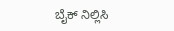ಬೈಕ್ ನಿಲ್ಲಿಸಿ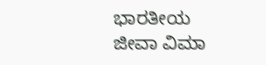ಭಾರತೀಯ ಜೀವಾ ವಿಮಾ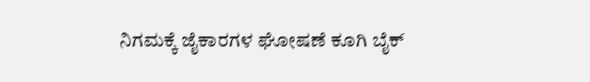ನಿಗಮಕ್ಕೆ ಜೈಕಾರಗಳ ಘೋಷಣೆ ಕೂಗಿ ಬೈಕ್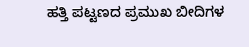ಹತ್ತಿ ಪಟ್ಟಣದ ಪ್ರಮುಖ ಬೀದಿಗಳ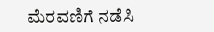ಮೆರವಣಿಗೆ ನಡೆಸಿ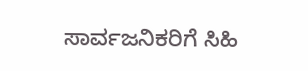ಸಾರ್ವಜನಿಕರಿಗೆ ಸಿಹಿ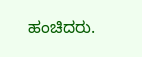ಹಂಚಿದರು.